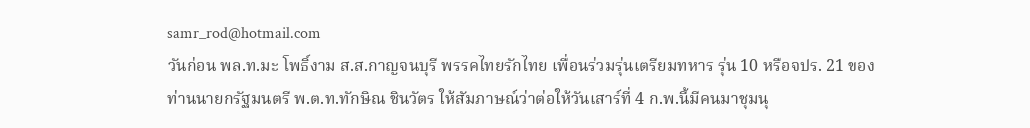samr_rod@hotmail.com
วันก่อน พล.ท.มะ โพธิ์งาม ส.ส.กาญจนบุรี พรรคไทยรักไทย เพื่อนร่วมรุ่นเตรียมทหาร รุ่น 10 หรือจปร. 21 ของท่านนายกรัฐมนตรี พ.ต.ท.ทักษิณ ชินวัตร ให้สัมภาษณ์ว่าต่อให้วันเสาร์ที่ 4 ก.พ.นี้มีคนมาชุมนุ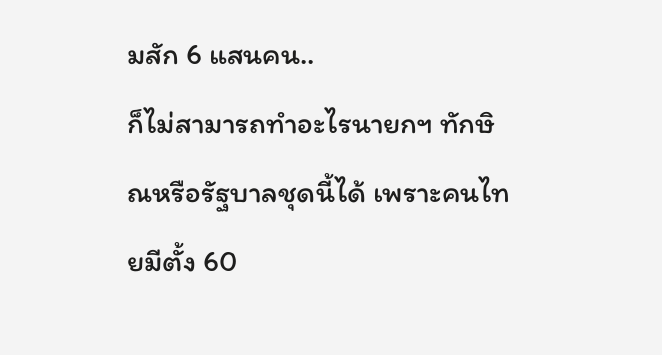มสัก 6 แสนคน..
ก็ไม่สามารถทำอะไรนายกฯ ทักษิณหรือรัฐบาลชุดนี้ได้ เพราะคนไทยมีตั้ง 60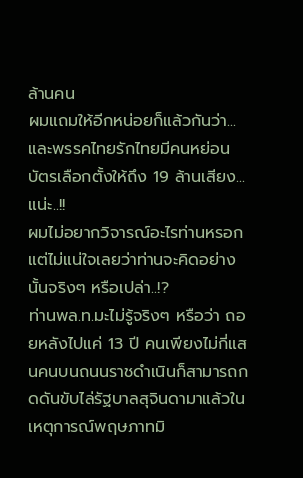ล้านคน
ผมแถมให้อีกหน่อยก็แล้วกันว่า...และพรรคไทยรักไทยมีคนหย่อนบัตรเลือกตั้งให้ถึง 19 ล้านเสียง...แน่ะ..!!
ผมไม่อยากวิจารณ์อะไรท่านหรอก แต่ไม่แน่ใจเลยว่าท่านจะคิดอย่างนั้นจริงๆ หรือเปล่า..!?
ท่านพล.ท.มะไม่รู้จริงๆ หรือว่า ถอยหลังไปแค่ 13 ปี คนเพียงไม่กี่แสนคนบนถนนราชดำเนินก็สามารถกดดันขับไล่รัฐบาลสุจินดามาแล้วในเหตุการณ์พฤษภาทมิ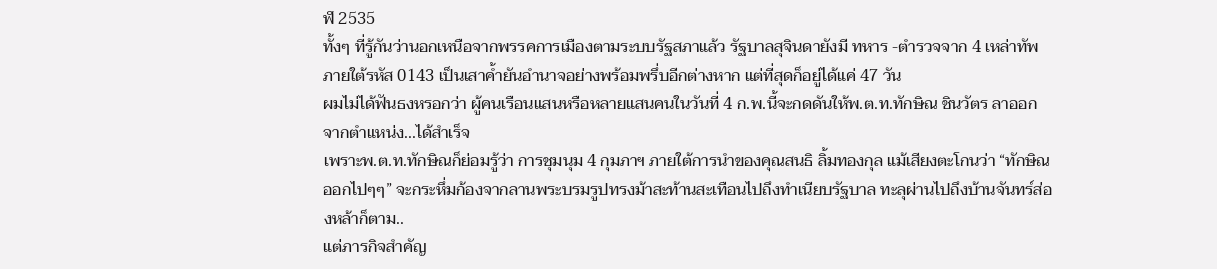ฬ 2535
ทั้งๆ ที่รู้กันว่านอกเหนือจากพรรคการเมืองตามระบบรัฐสภาแล้ว รัฐบาลสุจินดายังมี ทหาร -ตำรวจจาก 4 เหล่าทัพภายใต้รหัส 0143 เป็นเสาค้ำยันอำนาจอย่างพร้อมพรึ่บอีกต่างหาก แต่ที่สุดก็อยู่ได้แค่ 47 วัน
ผมไม่ได้ฟันธงหรอกว่า ผู้คนเรือนแสนหรือหลายแสนคนในวันที่ 4 ก.พ.นี้จะกดดันให้พ.ต.ท.ทักษิณ ชินวัตร ลาออกจากตำแหน่ง...ได้สำเร็จ
เพราะพ.ต.ท.ทักษิณก็ย่อมรู้ว่า การชุมนุม 4 กุมภาฯ ภายใต้การนำของคุณสนธิ ลิ้มทองกุล แม้เสียงตะโกนว่า “ทักษิณออกไปๆๆ” จะกระหึ่มก้องจากลานพระบรมรูปทรงม้าสะท้านสะเทือนไปถึงทำเนียบรัฐบาล ทะลุผ่านไปถึงบ้านจันทร์ส่องหล้าก็ตาม..
แต่ภารกิจสำคัญ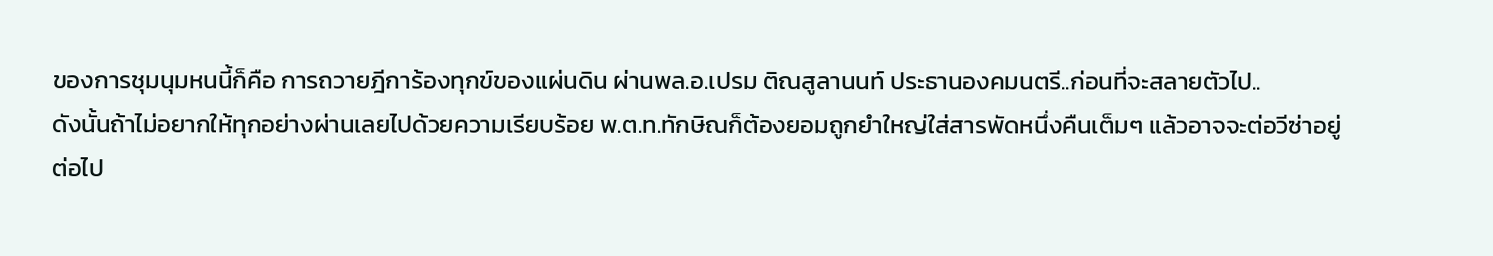ของการชุมนุมหนนี้ก็คือ การถวายฎีการ้องทุกข์ของแผ่นดิน ผ่านพล.อ.เปรม ติณสูลานนท์ ประธานองคมนตรี..ก่อนที่จะสลายตัวไป..
ดังนั้นถ้าไม่อยากให้ทุกอย่างผ่านเลยไปด้วยความเรียบร้อย พ.ต.ท.ทักษิณก็ต้องยอมถูกยำใหญ่ใส่สารพัดหนึ่งคืนเต็มๆ แล้วอาจจะต่อวีซ่าอยู่ต่อไป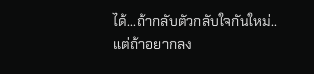ได้...ถ้ากลับตัวกลับใจกันใหม่..
แต่ถ้าอยากลง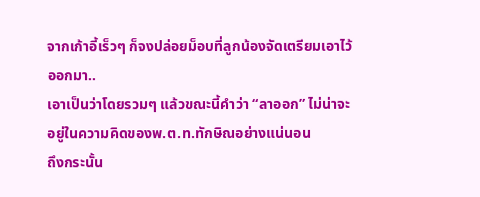จากเก้าอี้เร็วๆ ก็จงปล่อยม็อบที่ลูกน้องจัดเตรียมเอาไว้ออกมา..
เอาเป็นว่าโดยรวมๆ แล้วขณะนี้คำว่า “ลาออก” ไม่น่าจะอยู่ในความคิดของพ.ต.ท.ทักษิณอย่างแน่นอน
ถึงกระนั้น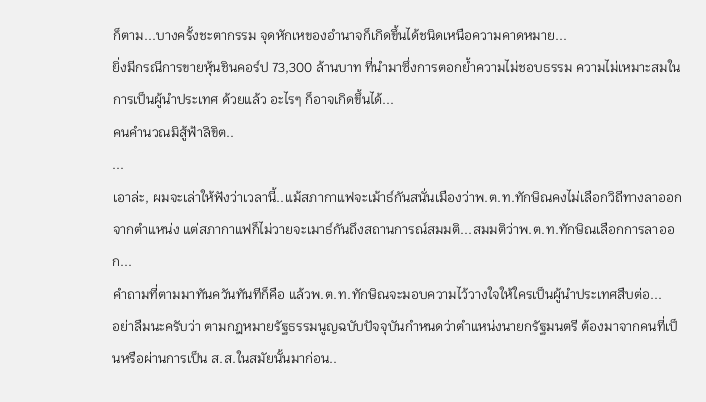ก็ตาม...บางครั้งชะตากรรม จุดหักเหของอำนาจก็เกิดขึ้นได้ชนิดเหนือความคาดหมาย...
ยิ่งมีกรณีการขายหุ้นชินคอร์ป 73,300 ล้านบาท ที่นำมาซึ่งการตอกย้ำความไม่ชอบธรรม ความไม่เหมาะสมในการเป็นผู้นำประเทศ ด้วยแล้ว อะไรๆ ก็อาจเกิดขึ้นได้...
คนคำนวณมิสู้ฟ้าลิขิต..
...
เอาล่ะ, ผมจะเล่าให้ฟังว่าเวลานี้..แม้สภากาแฟจะเม้าธ์กันสนั่นเมืองว่าพ.ต.ท.ทักษิณคงไม่เลือกวิถีทางลาออกจากตำแหน่ง แต่สภากาแฟก็ไม่วายจะเมาธ์กันถึงสถานการณ์สมมติ...สมมติว่าพ.ต.ท.ทักษิณเลือกการลาออก...
คำถามที่ตามมาทันควันทันทีก็คือ แล้วพ.ต.ท.ทักษิณจะมอบความไว้วางใจให้ใครเป็นผู้นำประเทศสืบต่อ...
อย่าลืมนะครับว่า ตามกฎหมายรัฐธรรมนูญฉบับปัจจุบันกำหนดว่าตำแหน่งนายกรัฐมนตรี ต้องมาจากคนที่เป็นหรือผ่านการเป็น ส.ส.ในสมัยนั้นมาก่อน..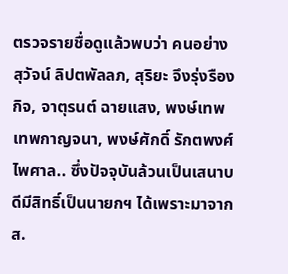ตรวจรายชื่อดูแล้วพบว่า คนอย่าง สุวัจน์ ลิปตพัลลภ, สุริยะ จึงรุ่งรืองกิจ, จาตุรนต์ ฉายแสง, พงษ์เทพ เทพกาญจนา, พงษ์ศักดิ์ รักตพงศ์ไพศาล.. ซึ่งปัจจุบันล้วนเป็นเสนาบดีมีสิทธิ์เป็นนายกฯ ได้เพราะมาจาก ส.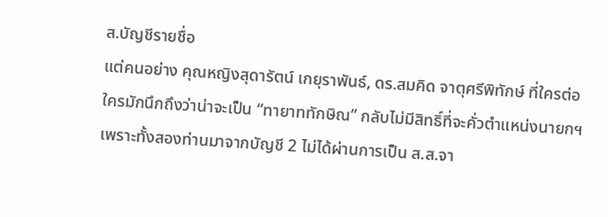ส.บัญชีรายชื่อ
แต่คนอย่าง คุณหญิงสุดารัตน์ เกยุราพันธ์, ดร.สมคิด จาตุศรีพิทักษ์ ที่ใครต่อใครมักนึกถึงว่าน่าจะเป็น “ทายาททักษิณ” กลับไม่มีสิทธิ์ที่จะคั่วตำแหน่งนายกฯ
เพราะทั้งสองท่านมาจากบัญชี 2 ไม่ได้ผ่านการเป็น ส.ส.จา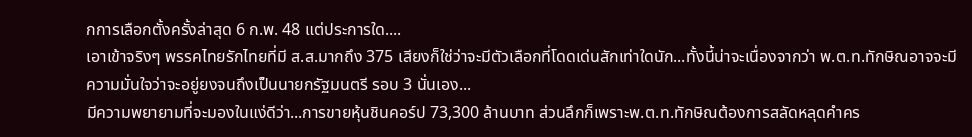กการเลือกตั้งครั้งล่าสุด 6 ก.พ. 48 แต่ประการใด....
เอาเข้าจริงๆ พรรคไทยรักไทยที่มี ส.ส.มากถึง 375 เสียงก็ใช่ว่าจะมีตัวเลือกที่โดดเด่นสักเท่าใดนัก...ทั้งนี้น่าจะเนื่องจากว่า พ.ต.ท.ทักษิณอาจจะมีความมั่นใจว่าจะอยู่ยงจนถึงเป็นนายกรัฐมนตรี รอบ 3 นั่นเอง...
มีความพยายามที่จะมองในแง่ดีว่า...การขายหุ้นชินคอร์ป 73,300 ล้านบาท ส่วนลึกก็เพราะพ.ต.ท.ทักษิณต้องการสลัดหลุดคำคร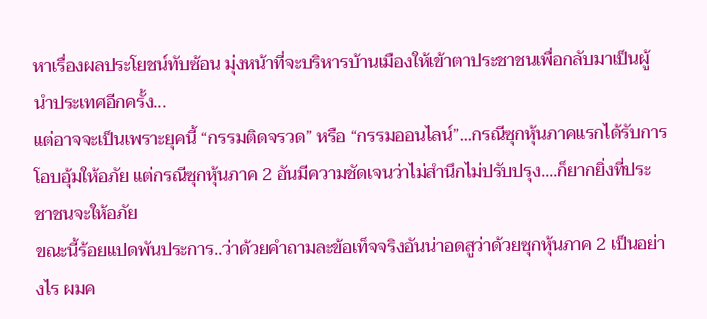หาเรื่องผลประโยชน์ทับซ้อน มุ่งหน้าที่จะบริหารบ้านเมืองให้เข้าตาประชาชนเพื่อกลับมาเป็นผู้นำประเทศอีกครั้ง...
แต่อาจจะเป็นเพราะยุคนี้ “กรรมติดจรวด” หรือ “กรรมออนไลน์”...กรณีซุกหุ้นภาคแรกได้รับการโอบอุ้มให้อภัย แต่กรณีซุกหุ้นภาค 2 อันมีความชัดเจนว่าไม่สำนึกไม่ปรับปรุง....ก็ยากยิ่งที่ประชาชนจะให้อภัย
ขณะนี้ร้อยแปดพันประการ..ว่าด้วยคำถามละข้อเท็จจริงอันน่าอดสูว่าด้วยซุกหุ้นภาค 2 เป็นอย่างไร ผมค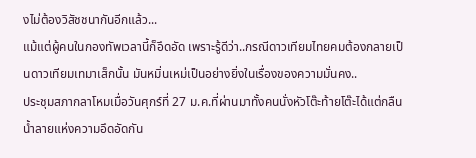งไม่ต้องวิสัชชนากันอีกแล้ว...
แม้แต่ผู้คนในกองทัพเวลานี้ก็อึดอัด เพราะรู้ดีว่า..กรณีดาวเทียมไทยคมต้องกลายเป็นดาวเทียมเทมาเส็กนั้น มันหมิ่นเหม่เป็นอย่างยิ่งในเรื่องของความมั่นคง..
ประชุมสภากลาโหมเมื่อวันศุกร์ที่ 27 ม.ค.ที่ผ่านมาทั้งคนนั่งหัวโต๊ะท้ายโต๊ะได้แต่กลืนน้ำลายแห่งความอึดอัดกัน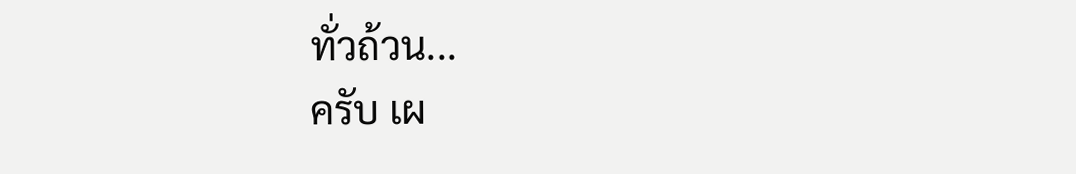ทั่วถ้วน...
ครับ เผ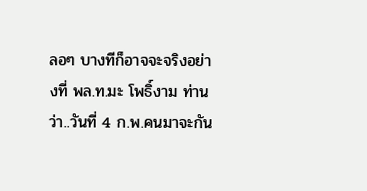ลอๆ บางทีก็อาจจะจริงอย่างที่ พล.ท.มะ โพธิ์งาม ท่านว่า..วันที่ 4 ก.พ.คนมาจะกัน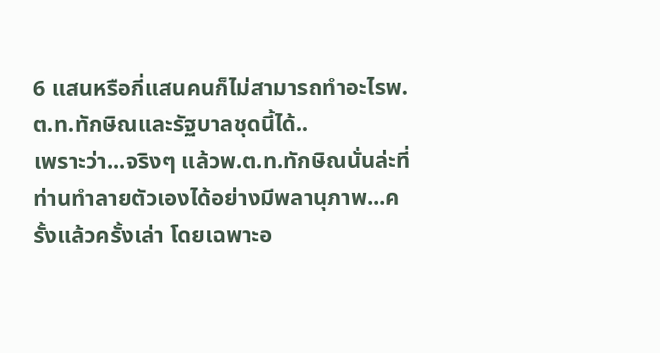6 แสนหรือกี่แสนคนก็ไม่สามารถทำอะไรพ.ต.ท.ทักษิณและรัฐบาลชุดนี้ได้..
เพราะว่า...จริงๆ แล้วพ.ต.ท.ทักษิณนั่นล่ะที่ท่านทำลายตัวเองได้อย่างมีพลานุภาพ...ครั้งแล้วครั้งเล่า โดยเฉพาะอ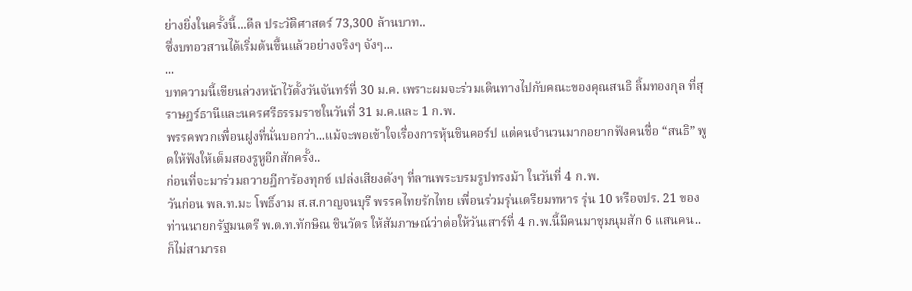ย่างยิ่งในครั้งนี้...ดีล ประวัติศาสตร์ 73,300 ล้านบาท..
ซึ่งบทอวสานได้เริ่มต้นขึ้นแล้วอย่างจริงๆ จังๆ...
...
บทความนี้เขียนล่วงหน้าไว้ตั้งวันจันทร์ที่ 30 ม.ค. เพราะผมจะร่วมเดินทางไปกับคณะของคุณสนธิ ลิ้มทองกุล ที่สุราษฎร์ธานีและนครศรีธรรมราชในวันที่ 31 ม.ค.และ 1 ก.พ.
พรรคพวกเพื่อนฝูงที่นั่นบอกว่า...แม้จะพอเข้าใจเรื่องการหุ้นชินคอร์ป แต่คนจำนวนมากอยากฟังคนชื่อ “สนธิ” พูดให้ฟังให้เต็มสองรูหูอีกสักครั้ง..
ก่อนที่จะมาร่วมถวายฎีการ้องทุกข์ เปล่งเสียงดังๆ ที่ลานพระบรมรูปทรงม้า ในวันที่ 4 ก.พ.
วันก่อน พล.ท.มะ โพธิ์งาม ส.ส.กาญจนบุรี พรรคไทยรักไทย เพื่อนร่วมรุ่นเตรียมทหาร รุ่น 10 หรือจปร. 21 ของท่านนายกรัฐมนตรี พ.ต.ท.ทักษิณ ชินวัตร ให้สัมภาษณ์ว่าต่อให้วันเสาร์ที่ 4 ก.พ.นี้มีคนมาชุมนุมสัก 6 แสนคน..
ก็ไม่สามารถ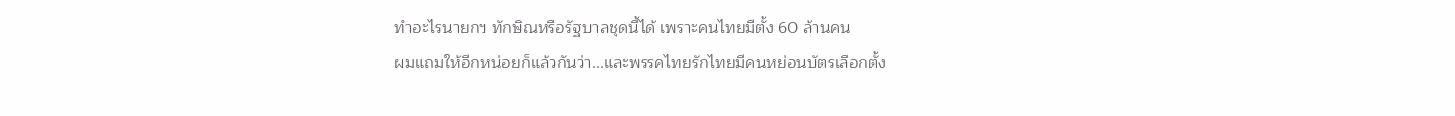ทำอะไรนายกฯ ทักษิณหรือรัฐบาลชุดนี้ได้ เพราะคนไทยมีตั้ง 60 ล้านคน
ผมแถมให้อีกหน่อยก็แล้วกันว่า...และพรรคไทยรักไทยมีคนหย่อนบัตรเลือกตั้ง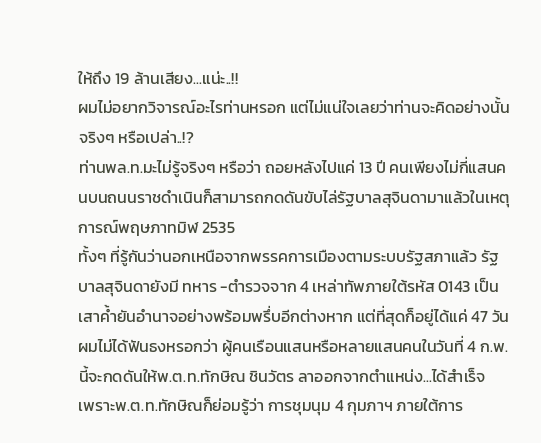ให้ถึง 19 ล้านเสียง...แน่ะ..!!
ผมไม่อยากวิจารณ์อะไรท่านหรอก แต่ไม่แน่ใจเลยว่าท่านจะคิดอย่างนั้นจริงๆ หรือเปล่า..!?
ท่านพล.ท.มะไม่รู้จริงๆ หรือว่า ถอยหลังไปแค่ 13 ปี คนเพียงไม่กี่แสนคนบนถนนราชดำเนินก็สามารถกดดันขับไล่รัฐบาลสุจินดามาแล้วในเหตุการณ์พฤษภาทมิฬ 2535
ทั้งๆ ที่รู้กันว่านอกเหนือจากพรรคการเมืองตามระบบรัฐสภาแล้ว รัฐบาลสุจินดายังมี ทหาร -ตำรวจจาก 4 เหล่าทัพภายใต้รหัส 0143 เป็นเสาค้ำยันอำนาจอย่างพร้อมพรึ่บอีกต่างหาก แต่ที่สุดก็อยู่ได้แค่ 47 วัน
ผมไม่ได้ฟันธงหรอกว่า ผู้คนเรือนแสนหรือหลายแสนคนในวันที่ 4 ก.พ.นี้จะกดดันให้พ.ต.ท.ทักษิณ ชินวัตร ลาออกจากตำแหน่ง...ได้สำเร็จ
เพราะพ.ต.ท.ทักษิณก็ย่อมรู้ว่า การชุมนุม 4 กุมภาฯ ภายใต้การ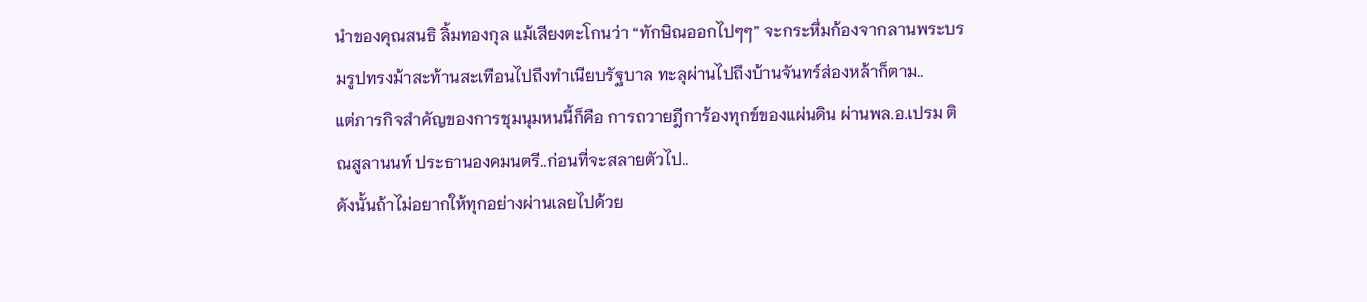นำของคุณสนธิ ลิ้มทองกุล แม้เสียงตะโกนว่า “ทักษิณออกไปๆๆ” จะกระหึ่มก้องจากลานพระบรมรูปทรงม้าสะท้านสะเทือนไปถึงทำเนียบรัฐบาล ทะลุผ่านไปถึงบ้านจันทร์ส่องหล้าก็ตาม..
แต่ภารกิจสำคัญของการชุมนุมหนนี้ก็คือ การถวายฎีการ้องทุกข์ของแผ่นดิน ผ่านพล.อ.เปรม ติณสูลานนท์ ประธานองคมนตรี..ก่อนที่จะสลายตัวไป..
ดังนั้นถ้าไม่อยากให้ทุกอย่างผ่านเลยไปด้วย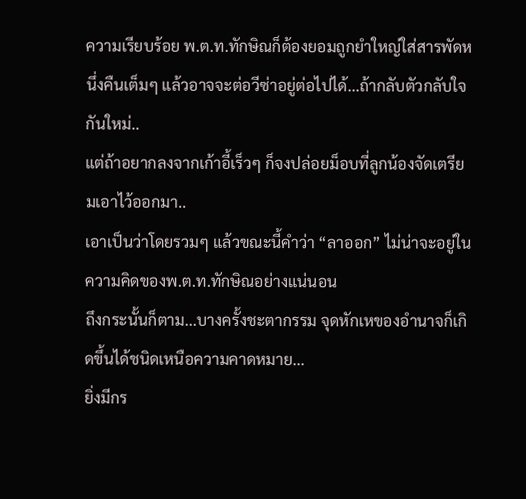ความเรียบร้อย พ.ต.ท.ทักษิณก็ต้องยอมถูกยำใหญ่ใส่สารพัดหนึ่งคืนเต็มๆ แล้วอาจจะต่อวีซ่าอยู่ต่อไปได้...ถ้ากลับตัวกลับใจกันใหม่..
แต่ถ้าอยากลงจากเก้าอี้เร็วๆ ก็จงปล่อยม็อบที่ลูกน้องจัดเตรียมเอาไว้ออกมา..
เอาเป็นว่าโดยรวมๆ แล้วขณะนี้คำว่า “ลาออก” ไม่น่าจะอยู่ในความคิดของพ.ต.ท.ทักษิณอย่างแน่นอน
ถึงกระนั้นก็ตาม...บางครั้งชะตากรรม จุดหักเหของอำนาจก็เกิดขึ้นได้ชนิดเหนือความคาดหมาย...
ยิ่งมีกร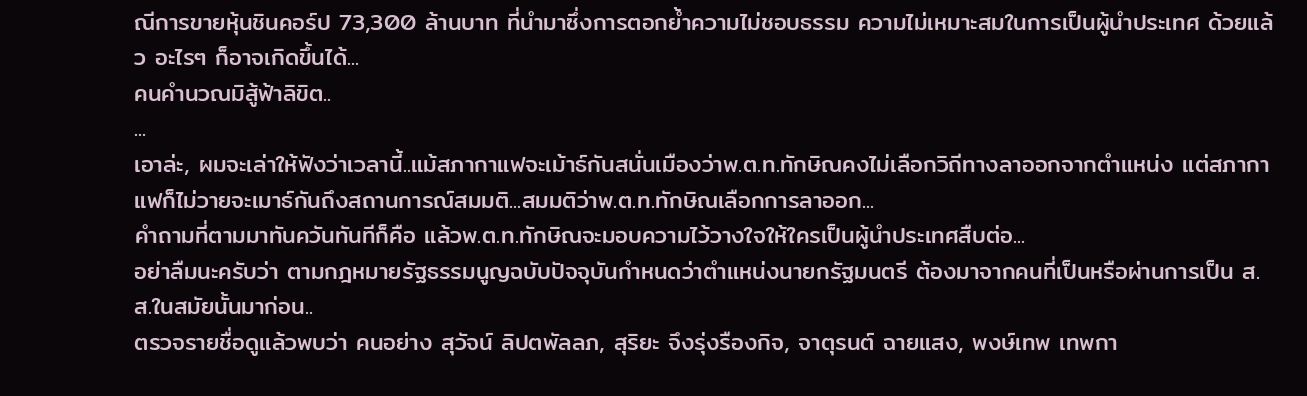ณีการขายหุ้นชินคอร์ป 73,300 ล้านบาท ที่นำมาซึ่งการตอกย้ำความไม่ชอบธรรม ความไม่เหมาะสมในการเป็นผู้นำประเทศ ด้วยแล้ว อะไรๆ ก็อาจเกิดขึ้นได้...
คนคำนวณมิสู้ฟ้าลิขิต..
...
เอาล่ะ, ผมจะเล่าให้ฟังว่าเวลานี้..แม้สภากาแฟจะเม้าธ์กันสนั่นเมืองว่าพ.ต.ท.ทักษิณคงไม่เลือกวิถีทางลาออกจากตำแหน่ง แต่สภากาแฟก็ไม่วายจะเมาธ์กันถึงสถานการณ์สมมติ...สมมติว่าพ.ต.ท.ทักษิณเลือกการลาออก...
คำถามที่ตามมาทันควันทันทีก็คือ แล้วพ.ต.ท.ทักษิณจะมอบความไว้วางใจให้ใครเป็นผู้นำประเทศสืบต่อ...
อย่าลืมนะครับว่า ตามกฎหมายรัฐธรรมนูญฉบับปัจจุบันกำหนดว่าตำแหน่งนายกรัฐมนตรี ต้องมาจากคนที่เป็นหรือผ่านการเป็น ส.ส.ในสมัยนั้นมาก่อน..
ตรวจรายชื่อดูแล้วพบว่า คนอย่าง สุวัจน์ ลิปตพัลลภ, สุริยะ จึงรุ่งรืองกิจ, จาตุรนต์ ฉายแสง, พงษ์เทพ เทพกา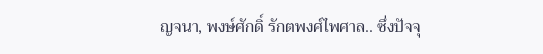ญจนา, พงษ์ศักดิ์ รักตพงศ์ไพศาล.. ซึ่งปัจจุ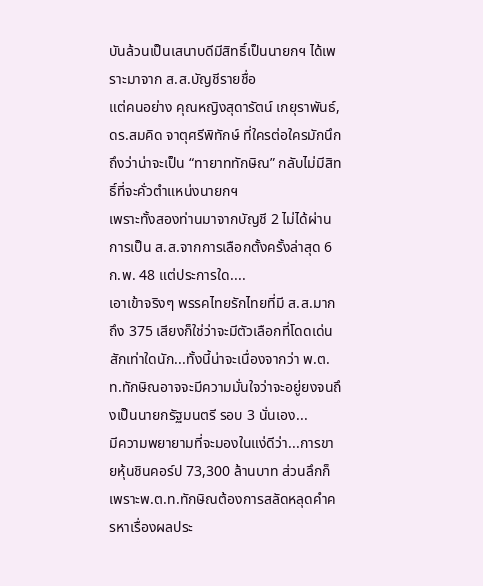บันล้วนเป็นเสนาบดีมีสิทธิ์เป็นนายกฯ ได้เพราะมาจาก ส.ส.บัญชีรายชื่อ
แต่คนอย่าง คุณหญิงสุดารัตน์ เกยุราพันธ์, ดร.สมคิด จาตุศรีพิทักษ์ ที่ใครต่อใครมักนึกถึงว่าน่าจะเป็น “ทายาททักษิณ” กลับไม่มีสิทธิ์ที่จะคั่วตำแหน่งนายกฯ
เพราะทั้งสองท่านมาจากบัญชี 2 ไม่ได้ผ่านการเป็น ส.ส.จากการเลือกตั้งครั้งล่าสุด 6 ก.พ. 48 แต่ประการใด....
เอาเข้าจริงๆ พรรคไทยรักไทยที่มี ส.ส.มากถึง 375 เสียงก็ใช่ว่าจะมีตัวเลือกที่โดดเด่นสักเท่าใดนัก...ทั้งนี้น่าจะเนื่องจากว่า พ.ต.ท.ทักษิณอาจจะมีความมั่นใจว่าจะอยู่ยงจนถึงเป็นนายกรัฐมนตรี รอบ 3 นั่นเอง...
มีความพยายามที่จะมองในแง่ดีว่า...การขายหุ้นชินคอร์ป 73,300 ล้านบาท ส่วนลึกก็เพราะพ.ต.ท.ทักษิณต้องการสลัดหลุดคำครหาเรื่องผลประ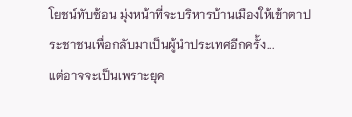โยชน์ทับซ้อน มุ่งหน้าที่จะบริหารบ้านเมืองให้เข้าตาประชาชนเพื่อกลับมาเป็นผู้นำประเทศอีกครั้ง...
แต่อาจจะเป็นเพราะยุค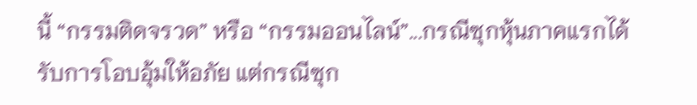นี้ “กรรมติดจรวด” หรือ “กรรมออนไลน์”...กรณีซุกหุ้นภาคแรกได้รับการโอบอุ้มให้อภัย แต่กรณีซุก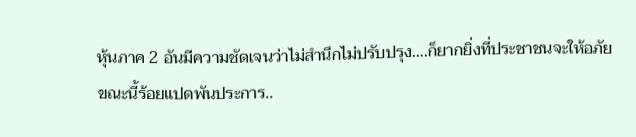หุ้นภาค 2 อันมีความชัดเจนว่าไม่สำนึกไม่ปรับปรุง....ก็ยากยิ่งที่ประชาชนจะให้อภัย
ขณะนี้ร้อยแปดพันประการ..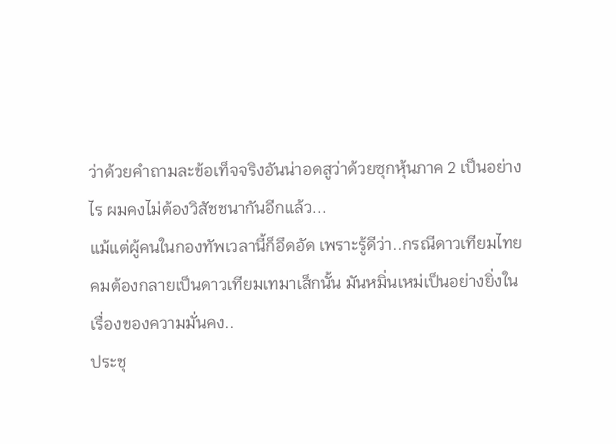ว่าด้วยคำถามละข้อเท็จจริงอันน่าอดสูว่าด้วยซุกหุ้นภาค 2 เป็นอย่างไร ผมคงไม่ต้องวิสัชชนากันอีกแล้ว...
แม้แต่ผู้คนในกองทัพเวลานี้ก็อึดอัด เพราะรู้ดีว่า..กรณีดาวเทียมไทยคมต้องกลายเป็นดาวเทียมเทมาเส็กนั้น มันหมิ่นเหม่เป็นอย่างยิ่งในเรื่องของความมั่นคง..
ประชุ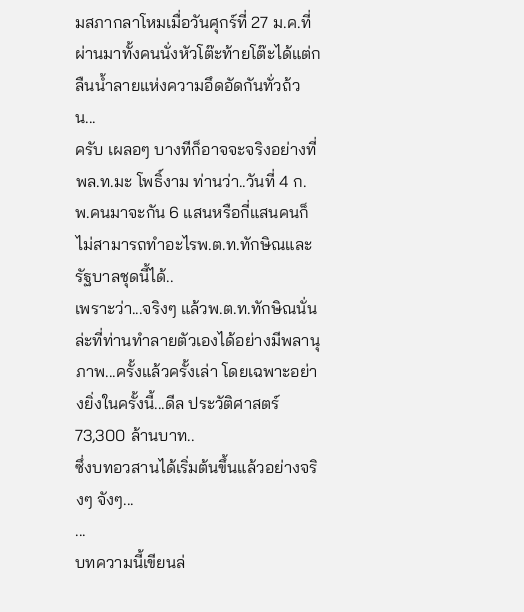มสภากลาโหมเมื่อวันศุกร์ที่ 27 ม.ค.ที่ผ่านมาทั้งคนนั่งหัวโต๊ะท้ายโต๊ะได้แต่กลืนน้ำลายแห่งความอึดอัดกันทั่วถ้วน...
ครับ เผลอๆ บางทีก็อาจจะจริงอย่างที่ พล.ท.มะ โพธิ์งาม ท่านว่า..วันที่ 4 ก.พ.คนมาจะกัน 6 แสนหรือกี่แสนคนก็ไม่สามารถทำอะไรพ.ต.ท.ทักษิณและรัฐบาลชุดนี้ได้..
เพราะว่า...จริงๆ แล้วพ.ต.ท.ทักษิณนั่นล่ะที่ท่านทำลายตัวเองได้อย่างมีพลานุภาพ...ครั้งแล้วครั้งเล่า โดยเฉพาะอย่างยิ่งในครั้งนี้...ดีล ประวัติศาสตร์ 73,300 ล้านบาท..
ซึ่งบทอวสานได้เริ่มต้นขึ้นแล้วอย่างจริงๆ จังๆ...
...
บทความนี้เขียนล่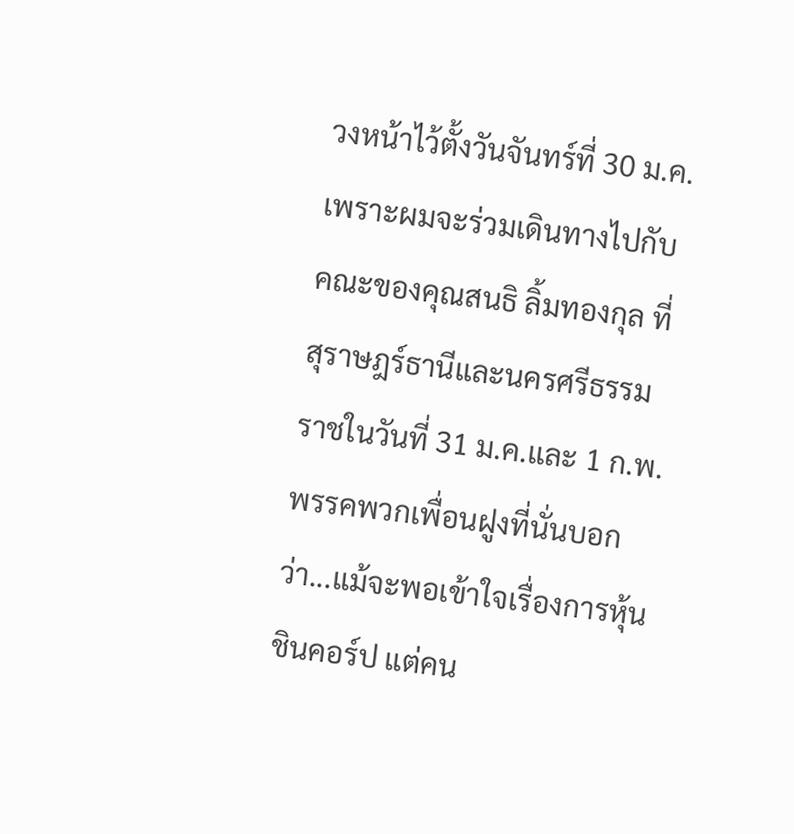วงหน้าไว้ตั้งวันจันทร์ที่ 30 ม.ค. เพราะผมจะร่วมเดินทางไปกับคณะของคุณสนธิ ลิ้มทองกุล ที่สุราษฎร์ธานีและนครศรีธรรมราชในวันที่ 31 ม.ค.และ 1 ก.พ.
พรรคพวกเพื่อนฝูงที่นั่นบอกว่า...แม้จะพอเข้าใจเรื่องการหุ้นชินคอร์ป แต่คน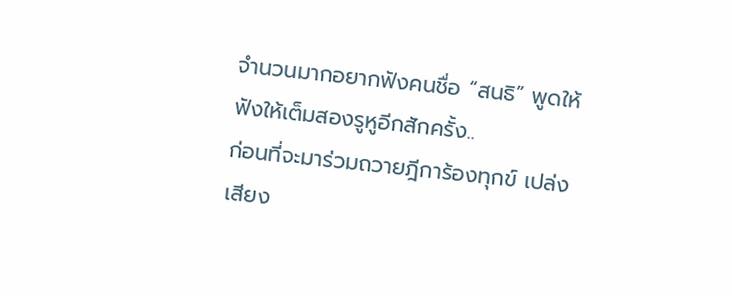จำนวนมากอยากฟังคนชื่อ “สนธิ” พูดให้ฟังให้เต็มสองรูหูอีกสักครั้ง..
ก่อนที่จะมาร่วมถวายฎีการ้องทุกข์ เปล่งเสียง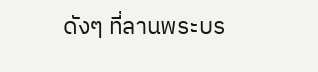ดังๆ ที่ลานพระบร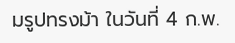มรูปทรงม้า ในวันที่ 4 ก.พ.